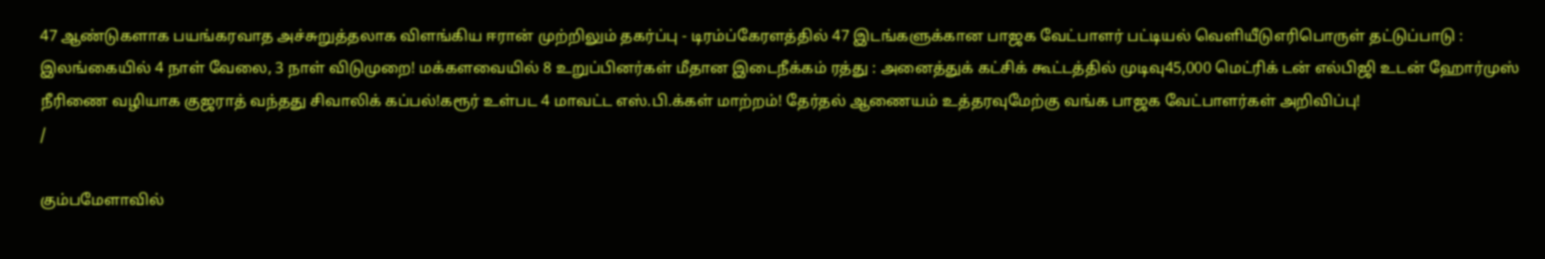47 ஆண்டுகளாக பயங்கரவாத அச்சுறுத்தலாக விளங்கிய ஈரான் முற்றிலும் தகர்ப்பு - டிரம்ப்கேரளத்தில் 47 இடங்களுக்கான பாஜக வேட்பாளர் பட்டியல் வெளியீடுஎரிபொருள் தட்டுப்பாடு : இலங்கையில் 4 நாள் வேலை, 3 நாள் விடுமுறை! மக்களவையில் 8 உறுப்பினர்கள் மீதான இடைநீக்கம் ரத்து : அனைத்துக் கட்சிக் கூட்டத்தில் முடிவு45,000 மெட்ரிக் டன் எல்பிஜி உடன் ஹோர்முஸ் நீரிணை வழியாக குஜராத் வந்தது சிவாலிக் கப்பல்!கரூர் உள்பட 4 மாவட்ட எஸ்.பி.க்கள் மாற்றம்! தேர்தல் ஆணையம் உத்தரவுமேற்கு வங்க பாஜக வேட்பாளர்கள் அறிவிப்பு!
/

கும்பமேளாவில்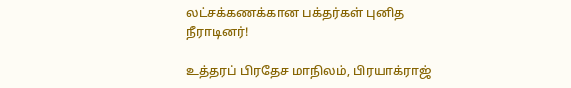லட்சக்கணக்கான பக்தர்கள் புனித நீராடினர்!

உத்தரப் பிரதேச மாநிலம், பிரயாக்ராஜ்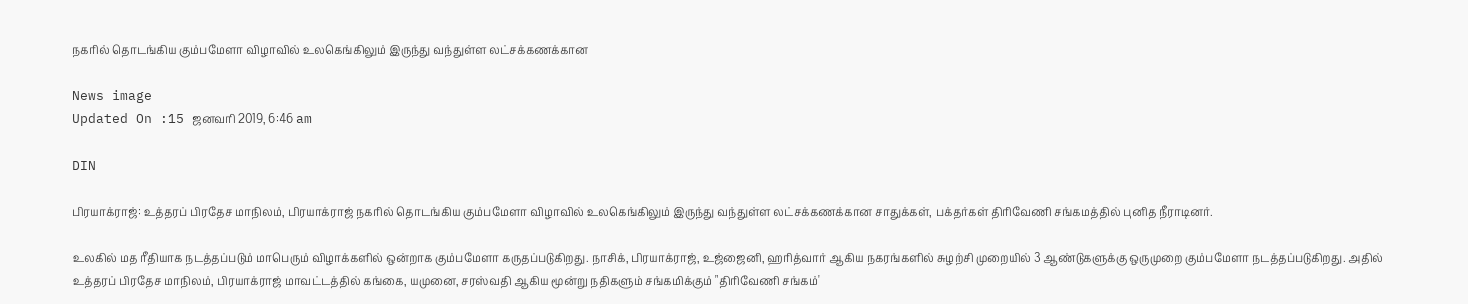நகரில் தொடங்கிய கும்பமேளா விழாவில் உலகெங்கிலும் இருந்து வந்துள்ள லட்சக்கணக்கான

News image
Updated On :15 ஜனவரி 2019, 6:46 am

DIN

பிரயாக்ராஜ்: உத்தரப் பிரதேச மாநிலம், பிரயாக்ராஜ் நகரில் தொடங்கிய கும்பமேளா விழாவில் உலகெங்கிலும் இருந்து வந்துள்ள லட்சக்கணக்கான சாதுக்கள், பக்தர்கள் திரிவேணி சங்கமத்தில் புனித நீராடினர்.

உலகில் மத ரீதியாக நடத்தப்படும் மாபெரும் விழாக்களில் ஒன்றாக கும்பமேளா கருதப்படுகிறது. நாசிக், பிரயாக்ராஜ், உஜ்ஜைனி, ஹரித்வார் ஆகிய நகரங்களில் சுழற்சி முறையில் 3 ஆண்டுகளுக்கு ஒருமுறை கும்பமேளா நடத்தப்படுகிறது. அதில் உத்தரப் பிரதேச மாநிலம், பிரயாக்ராஜ் மாவட்டத்தில் கங்கை, யமுனை, சரஸ்வதி ஆகிய மூன்று நதிகளும் சங்கமிக்கும் "திரிவேணி சங்கம்'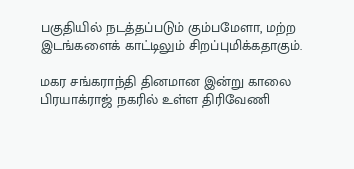பகுதியில் நடத்தப்படும் கும்பமேளா, மற்ற இடங்களைக் காட்டிலும் சிறப்புமிக்கதாகும்.

மகர சங்கராந்தி தினமான இன்று காலை பிரயாக்ராஜ் நகரில் உள்ள திரிவேணி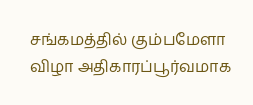சங்கமத்தில் கும்பமேளா விழா அதிகாரப்பூர்வமாக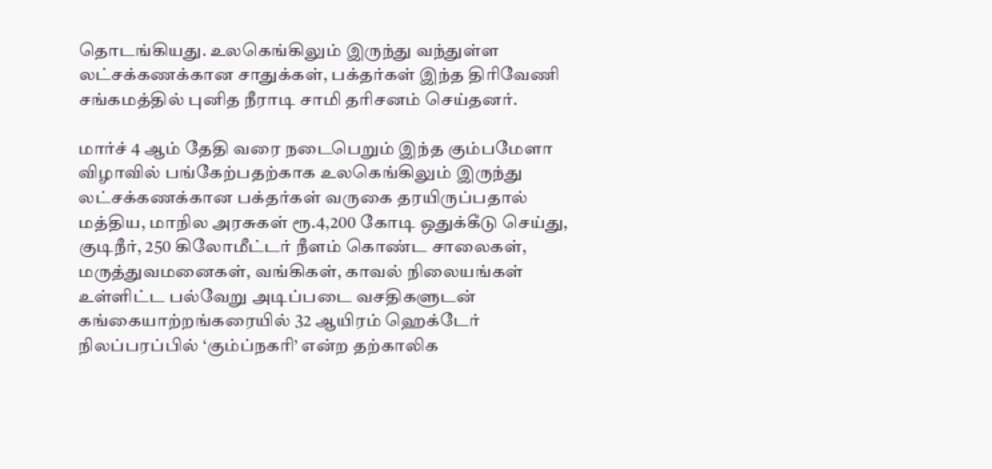தொடங்கியது. உலகெங்கிலும் இருந்து வந்துள்ள லட்சக்கணக்கான சாதுக்கள், பக்தர்கள் இந்த திரிவேணி சங்கமத்தில் புனித நீராடி சாமி தரிசனம் செய்தனர்.

மார்ச் 4 ஆம் தேதி வரை நடைபெறும் இந்த கும்பமேளா விழாவில் பங்கேற்பதற்காக உலகெங்கிலும் இருந்து லட்சக்கணக்கான பக்தர்கள் வருகை தரயிருப்பதால் மத்திய, மாநில அரசுகள் ரூ.4,200 கோடி ஒதுக்கீடு செய்து, குடிநீர், 250 கிலோமீட்டர் நீளம் கொண்ட சாலைகள், மருத்துவமனைகள், வங்கிகள், காவல் நிலையங்கள் உள்ளிட்ட பல்வேறு அடிப்படை வசதிகளுடன் கங்கையாற்றங்கரையில் 32 ஆயிரம் ஹெக்டேர் நிலப்பரப்பில் ‘கும்ப்நகரி’ என்ற தற்காலிக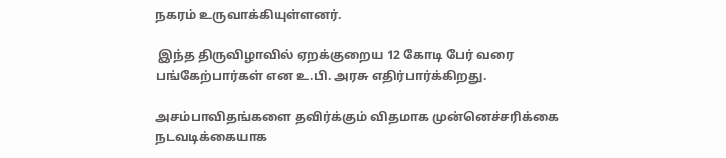நகரம் உருவாக்கியுள்ளனர்.

 இந்த திருவிழாவில் ஏறக்குறைய 12 கோடி பேர் வரை பங்கேற்பார்கள் என உ.பி. அரசு எதிர்பார்க்கிறது.

அசம்பாவிதங்களை தவிர்க்கும் விதமாக முன்னெச்சரிக்கை நடவடிக்கையாக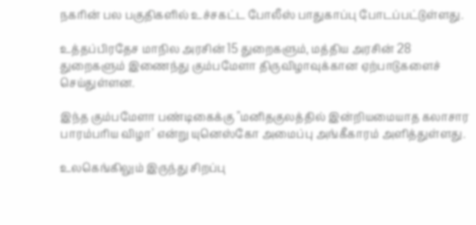நகரின் பல பகுதிகளில் உச்சகட்ட போலீஸ் பாதுகாப்பு போடப்பட்டுள்ளது.

உத்தப்பிரதேச மாநில அரசின் 15 துறைகளும், மத்திய அரசின் 28 துறைகளும் இணைந்து கும்பமேளா திருவிழாவுக்கான ஏற்பாடுகளைச் செய்துள்ளன.

இந்த கும்பமேளா பண்டிகைக்கு "மனிதகுலத்தில் இன்றியமையாத கலாசார பாரம்பரிய விழா' என்று யுனெஸ்கோ அமைப்பு அங்கீகாரம் அளித்துள்ளது.

உலகெங்கிலும் இருந்து சிறப்பு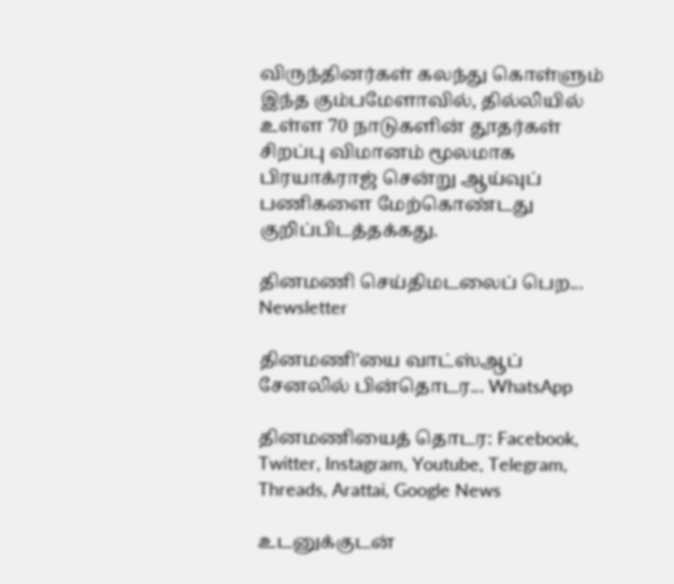விருந்தினர்கள் கலந்து கொள்ளும் இந்த கும்பமேளாவில், தில்லியில் உள்ள 70 நாடுகளின் தூதர்கள் சிறப்பு விமானம் மூலமாக பிரயாக்ராஜ் சென்று ஆய்வுப் பணிகளை மேற்கொண்டது குறிப்பிடத்தக்கது.

தினமணி செய்திமடலைப் பெற... Newsletter

தினமணி'யை வாட்ஸ்ஆப் சேனலில் பின்தொடர... WhatsApp

தினமணியைத் தொடர: Facebook, Twitter, Instagram, Youtube, Telegram, Threads, Arattai, Google News

உடனுக்குடன்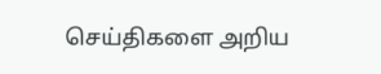செய்திகளை அறிய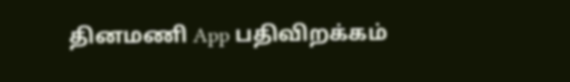தினமணி App பதிவிறக்கம்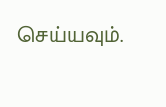செய்யவும்.